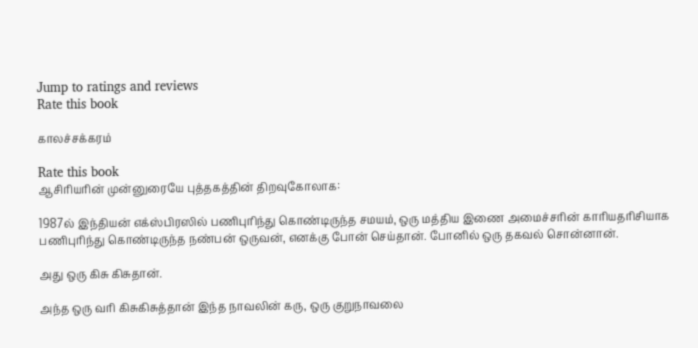Jump to ratings and reviews
Rate this book

காலச்சக்கரம்

Rate this book
ஆசிரியரின் முன்னுரையே புத்தகத்தின் திறவுகோலாக:

1987ல் இந்தியன் எக்ஸ்பிரஸில் பணிபுரிந்து கொண்டிருந்த சமயம், ஒரு மத்திய இணை அமைச்சரின் காரியதரிசியாக பணிபுரிந்து கொண்டிருந்த நண்பன் ஒருவன், எனக்கு போன் செய்தான். போனில் ஒரு தகவல் சொன்னான்.

அது ஒரு கிசு கிசுதான்.

அந்த ஒரு வரி கிசுகிசுத்தான் இந்த நாவலின் கரு, ஒரு குறுநாவலை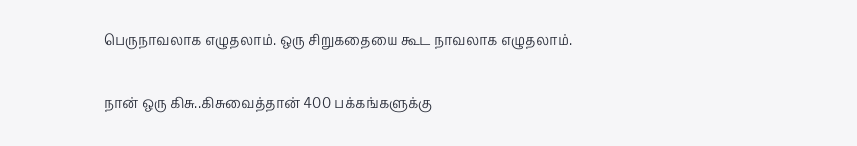பெருநாவலாக எழுதலாம். ஒரு சிறுகதையை கூட நாவலாக எழுதலாம்.

நான் ஒரு கிசு..கிசுவைத்தான் 400 பக்கங்களுக்கு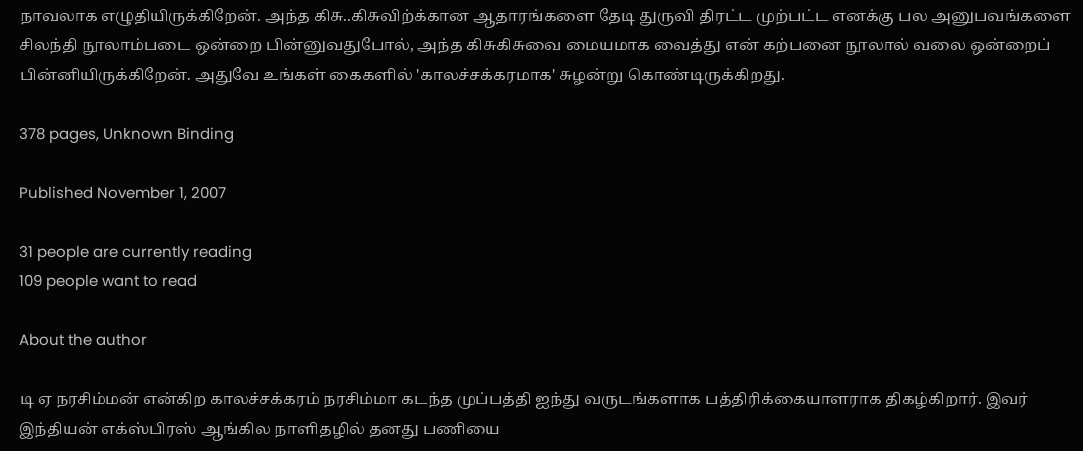நாவலாக எழுதியிருக்கிறேன். அந்த கிசு..கிசுவிற்க்கான ஆதாரங்களை தேடி துருவி திரட்ட முற்பட்ட எனக்கு பல அனுபவங்களை சிலந்தி நூலாம்படை ஒன்றை பின்னுவதுபோல், அந்த கிசுகிசுவை மையமாக வைத்து என் கற்பனை நூலால் வலை ஒன்றைப் பின்னியிருக்கிறேன். அதுவே உங்கள் கைகளில் 'காலச்சக்கரமாக' சுழன்று கொண்டிருக்கிறது.

378 pages, Unknown Binding

Published November 1, 2007

31 people are currently reading
109 people want to read

About the author

டி ஏ நரசிம்மன் என்கிற காலச்சக்கரம் நரசிம்மா கடந்த முப்பத்தி ஐந்து வருடங்களாக பத்திரிக்கையாளராக திகழ்கிறார். இவர் இந்தியன் எக்ஸ்பிரஸ் ஆங்கில நாளிதழில் தனது பணியை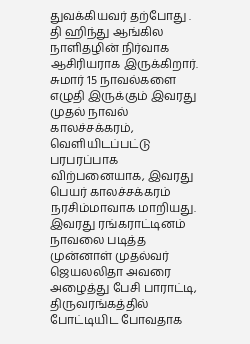துவக்கியவர் தற்போது . தி ஹிந்து ஆங்கில நாளிதழின் நிர்வாக ஆசிரியராக இருக்கிறார். சுமார் 15 நாவல்களை எழுதி இருக்கும் இவரது முதல் நாவல் காலச்சக்கரம், வெளியிடப்பட்டு பரபரப்பாக விற்பனையாக, இவரது பெயர் காலச்சக்கரம் நரசிம்மாவாக மாறியது. இவரது ரங்கராட்டினம் நாவலை படித்த முன்னாள் முதல்வர் ஜெயலலிதா அவரை அழைத்து பேசி பாராட்டி, திருவரங்கத்தில் போட்டியிட போவதாக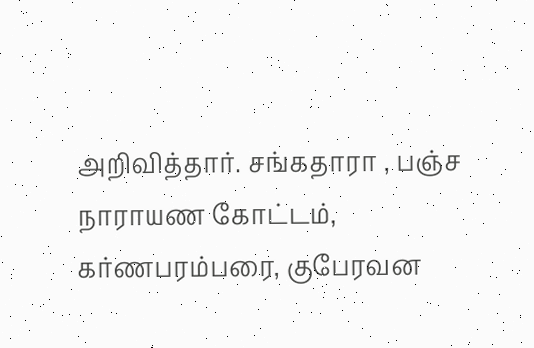அறிவித்தார். சங்கதாரா , பஞ்ச நாராயண கோட்டம், கர்ணபரம்பரை, குபேரவன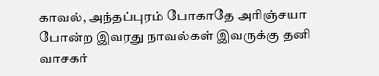காவல், அந்தப்புரம் போகாதே அரிஞ்சயா போன்ற இவரது நாவல்கள் இவருக்கு தனி வாசகர்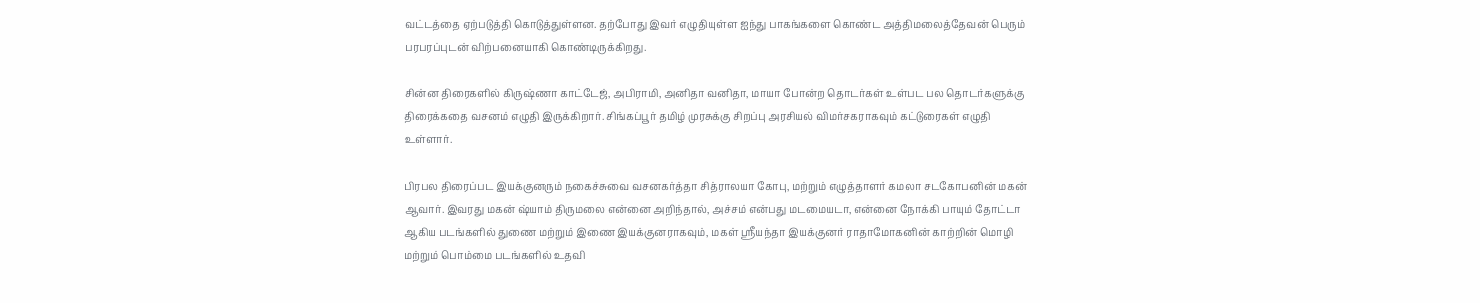வட்டத்தை ஏற்படுத்தி கொடுத்துள்ளன. தற்போது இவர் எழுதியுள்ள ஐந்து பாகங்களை கொண்ட அத்திமலைத்தேவன் பெரும் பரபரப்புடன் விற்பனையாகி கொண்டிருக்கிறது.

சின்ன திரைகளில் கிருஷ்ணா காட்டேஜ், அபிராமி, அனிதா வனிதா, மாயா போன்ற தொடர்கள் உள்பட பல தொடர்களுக்கு திரைக்கதை வசனம் எழுதி இருக்கிறார். சிங்கப்பூர் தமிழ் முரசுக்கு சிறப்பு அரசியல் விமர்சகராகவும் கட்டுரைகள் எழுதி உள்ளார்.

பிரபல திரைப்பட இயக்குனரும் நகைச்சுவை வசனகர்த்தா சித்ராலயா கோபு, மற்றும் எழுத்தாளர் கமலா சடகோபனின் மகன் ஆவார். இவரது மகன் ஷ்யாம் திருமலை என்னை அறிந்தால், அச்சம் என்பது மடமையடா, என்னை நோக்கி பாயும் தோட்டா ஆகிய படங்களில் துணை மற்றும் இணை இயக்குனராகவும், மகள் ஸ்ரீயந்தா இயக்குனர் ராதாமோகனின் காற்றின் மொழி மற்றும் பொம்மை படங்களில் உதவி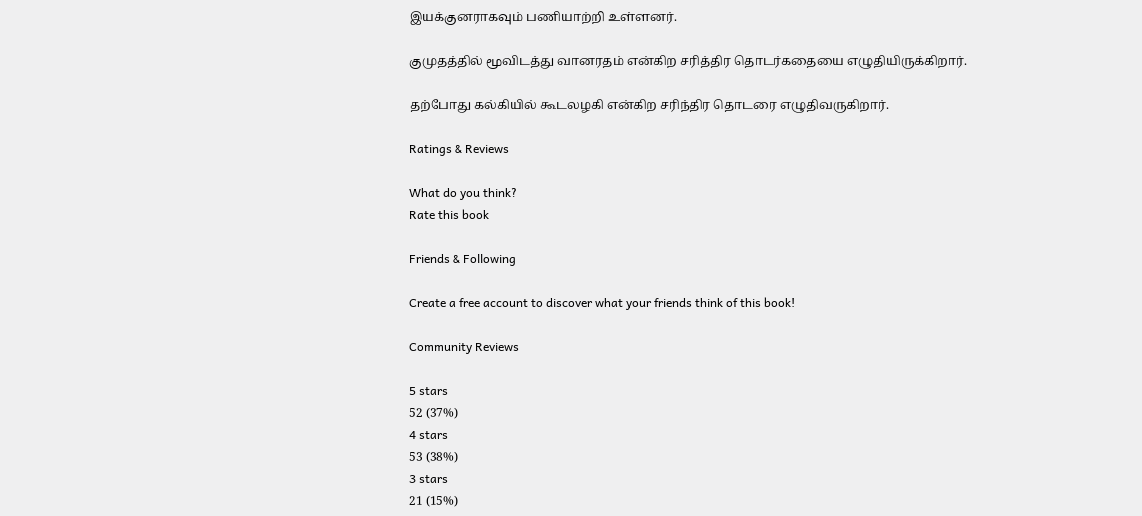இயக்குனராகவும் பணியாற்றி உள்ளனர்.

குமுதத்தில் மூவிடத்து வானரதம் என்கிற சரித்திர தொடர்கதையை எழுதியிருக்கிறார்.

தற்போது கல்கியில் கூடலழகி என்கிற சரிந்திர தொடரை எழுதிவருகிறார்.

Ratings & Reviews

What do you think?
Rate this book

Friends & Following

Create a free account to discover what your friends think of this book!

Community Reviews

5 stars
52 (37%)
4 stars
53 (38%)
3 stars
21 (15%)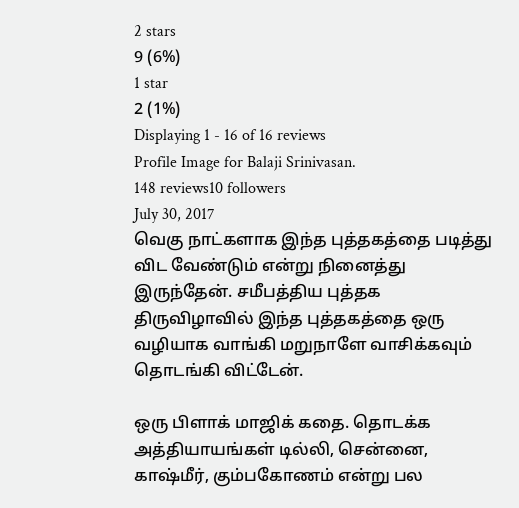2 stars
9 (6%)
1 star
2 (1%)
Displaying 1 - 16 of 16 reviews
Profile Image for Balaji Srinivasan.
148 reviews10 followers
July 30, 2017
வெகு நாட்களாக இந்த புத்தகத்தை படித்து விட வேண்டும் என்று நினைத்து இருந்தேன். சமீபத்திய புத்தக திருவிழாவில் இந்த புத்தகத்தை ஒரு வழியாக வாங்கி மறுநாளே வாசிக்கவும் தொடங்கி விட்டேன்.

ஒரு பிளாக் மாஜிக் கதை. தொடக்க அத்தியாயங்கள் டில்லி, சென்னை, காஷ்மீர், கும்பகோணம் என்று பல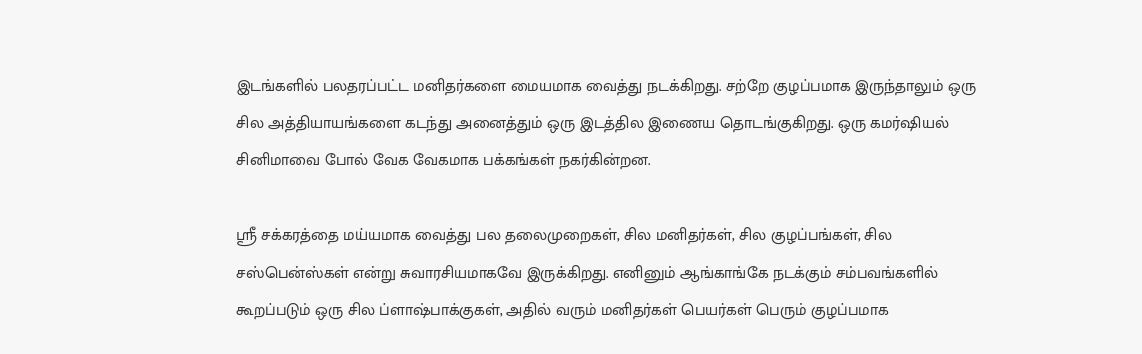இடங்களில் பலதரப்பட்ட மனிதர்களை மையமாக வைத்து நடக்கிறது. சற்றே குழப்பமாக இருந்தாலும் ஒரு சில அத்தியாயங்களை கடந்து அனைத்தும் ஒரு இடத்தில இணைய தொடங்குகிறது. ஒரு கமர்ஷியல் சினிமாவை போல் வேக வேகமாக பக்கங்கள் நகர்கின்றன.

ஸ்ரீ சக்கரத்தை மய்யமாக வைத்து பல தலைமுறைகள், சில மனிதர்கள், சில குழப்பங்கள், சில சஸ்பென்ஸ்கள் என்று சுவாரசியமாகவே இருக்கிறது. எனினும் ஆங்காங்கே நடக்கும் சம்பவங்களில் கூறப்படும் ஒரு சில ப்ளாஷ்பாக்குகள், அதில் வரும் மனிதர்கள் பெயர்கள் பெரும் குழப்பமாக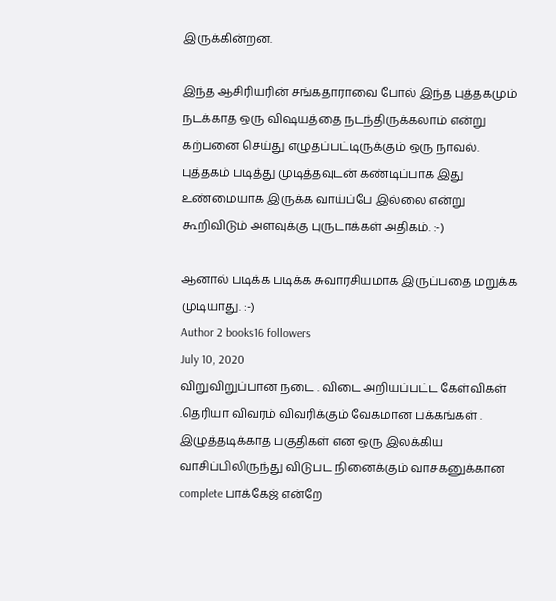இருக்கின்றன.

இந்த ஆசிரியரின் சங்கதாராவை போல் இந்த புத்தகமும் நடக்காத ஒரு விஷயத்தை நடந்திருக்கலாம் என்று கற்பனை செய்து எழுதப்பட்டிருக்கும் ஒரு நாவல். புத்தகம் படித்து முடித்தவுடன் கண்டிப்பாக இது உண்மையாக இருக்க வாய்ப்பே இல்லை என்று கூறிவிடும் அளவுக்கு புருடாக்கள் அதிகம். :-)

ஆனால் படிக்க படிக்க சுவாரசியமாக இருப்பதை மறுக்க முடியாது. :-)
Author 2 books16 followers
July 10, 2020
விறுவிறுப்பான நடை . விடை அறியப்பட்ட கேள்விகள் .தெரியா விவரம் விவரிக்கும் வேகமான பக்கங்கள் . இழுத்தடிக்காத பகுதிகள் என ஒரு இலக்கிய வாசிப்பிலிருந்து விடுபட நினைக்கும் வாசகனுக்கான complete பாக்கேஜ் என்றே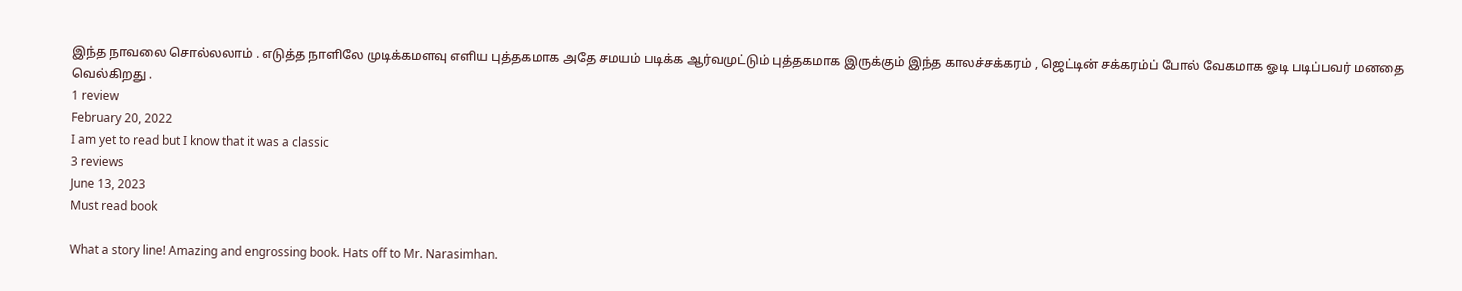இந்த நாவலை சொல்லலாம் . எடுத்த நாளிலே முடிக்கமளவு எளிய புத்தகமாக அதே சமயம் படிக்க ஆர்வமுட்டும் புத்தகமாக இருக்கும் இந்த காலச்சக்கரம் , ஜெட்டின் சக்கரம்ப் போல் வேகமாக ஓடி படிப்பவர் மனதை வெல்கிறது .
1 review
February 20, 2022
I am yet to read but I know that it was a classic
3 reviews
June 13, 2023
Must read book

What a story line! Amazing and engrossing book. Hats off to Mr. Narasimhan.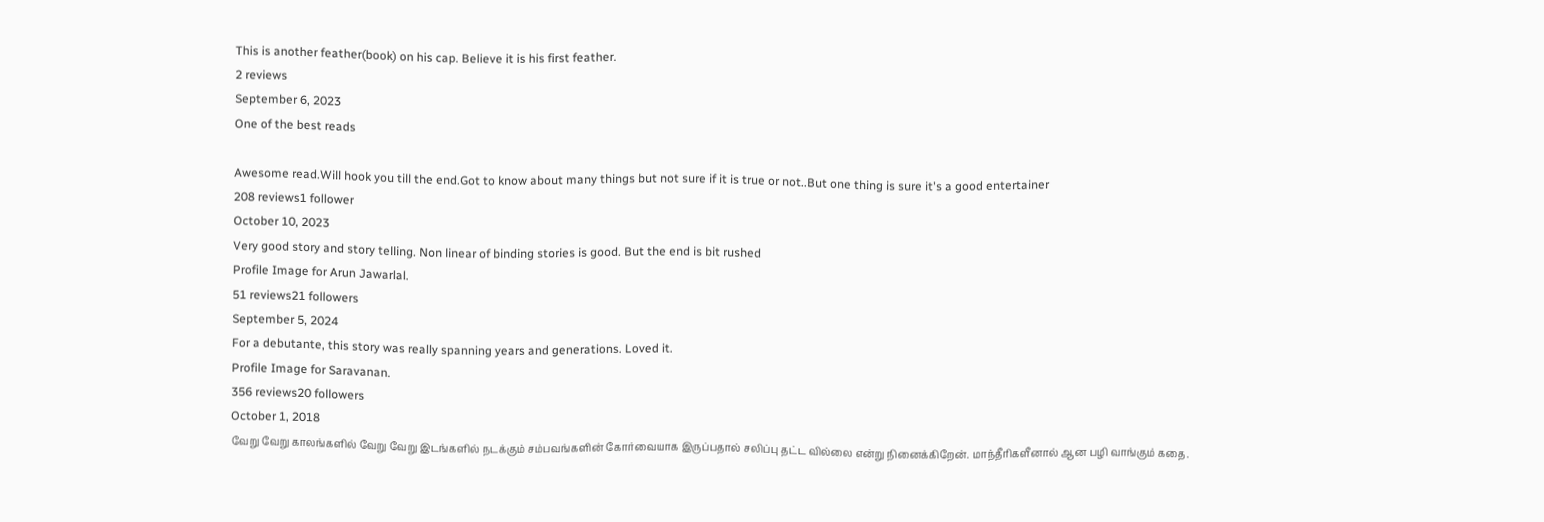This is another feather(book) on his cap. Believe it is his first feather.
2 reviews
September 6, 2023
One of the best reads

Awesome read.Will hook you till the end.Got to know about many things but not sure if it is true or not..But one thing is sure it's a good entertainer
208 reviews1 follower
October 10, 2023
Very good story and story telling. Non linear of binding stories is good. But the end is bit rushed
Profile Image for Arun Jawarlal.
51 reviews21 followers
September 5, 2024
For a debutante, this story was really spanning years and generations. Loved it.
Profile Image for Saravanan.
356 reviews20 followers
October 1, 2018
வேறு வேறு காலங்களில் வேறு வேறு இடங்களில் நடக்கும் சம்பவங்களின் கோர்வையாக இருப்பதால் சலிப்பு தட்ட வில்லை என்று நினைக்கிறேன். மாந்தீரிகளீனால் ஆன பழி வாங்கும் கதை.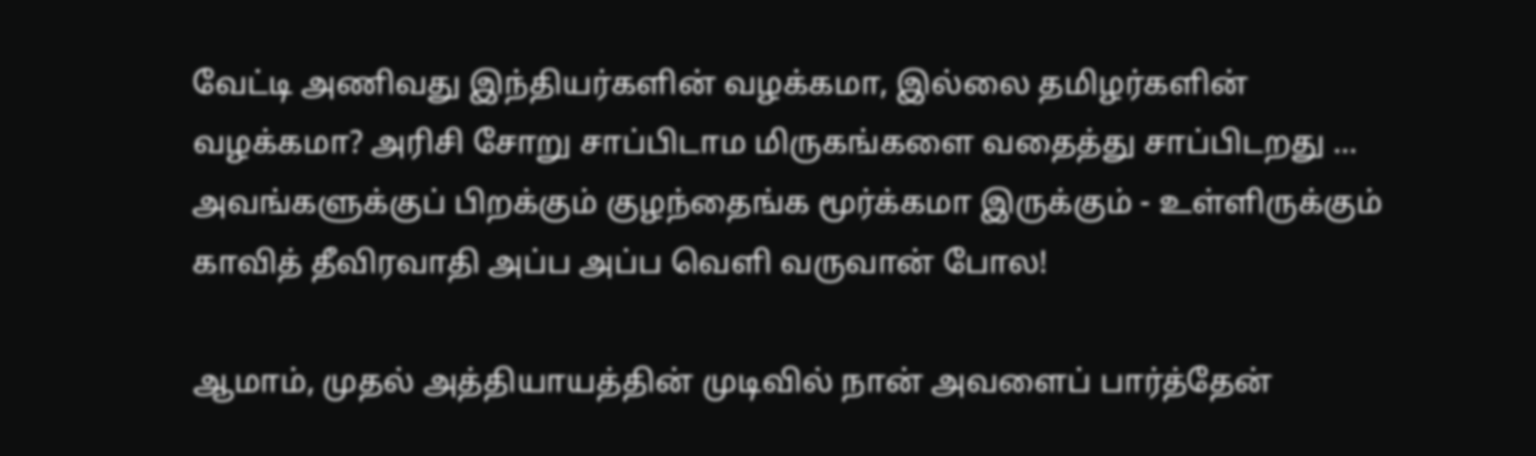வேட்டி அணிவது இந்தியர்களின் வழக்கமா, இல்லை தமிழர்களின் வழக்கமா? அரிசி சோறு சாப்பிடாம மிருகங்களை வதைத்து சாப்பிடறது ... அவங்களுக்குப் பிறக்கும் குழந்தைங்க மூர்க்கமா இருக்கும் - உள்ளிருக்கும் காவித் தீவிரவாதி அப்ப அப்ப வெளி வருவான் போல!

ஆமாம், முதல் அத்தியாயத்தின் முடிவில் நான் அவளைப் பார்த்தேன்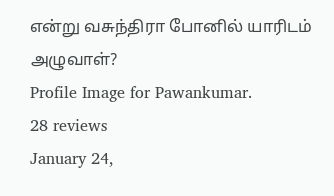என்று வசுந்திரா போனில் யாரிடம் அழுவாள்?
Profile Image for Pawankumar.
28 reviews
January 24,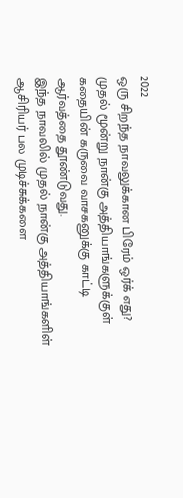2022
ஒரு சிறந்த நாவலுக்கான பிரேம் ஒர்க் எது?
முதல் மூன்று நான்கு அத்தியாங்களுக்குள் கதையின் கருவை வாசகனுக்கு காட்டி ஆர்வத்தை தூண்டுவது.
இந்த நாவலில் முதல் நான்கு அத்தியாங்களிள் ஆசிரியர் பல முடிச்சுக்களை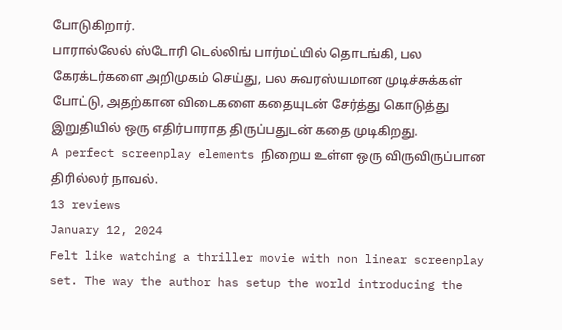போடுகிறார்.
பாரால்லேல் ஸ்டோரி டெல்லிங் பார்மட்யில் தொடங்கி, பல கேரக்டர்களை அறிமுகம் செய்து, பல சுவரஸ்யமான முடிச்சுக்கள் போட்டு, அதற்கான விடைகளை கதையுடன் சேர்த்து கொடுத்து இறுதியில் ஒரு எதிர்பாராத திருப்பதுடன் கதை முடிகிறது.
A perfect screenplay elements நிறைய உள்ள ஒரு விருவிருப்பான திரில்லர் நாவல்.
13 reviews
January 12, 2024
Felt like watching a thriller movie with non linear screenplay set. The way the author has setup the world introducing the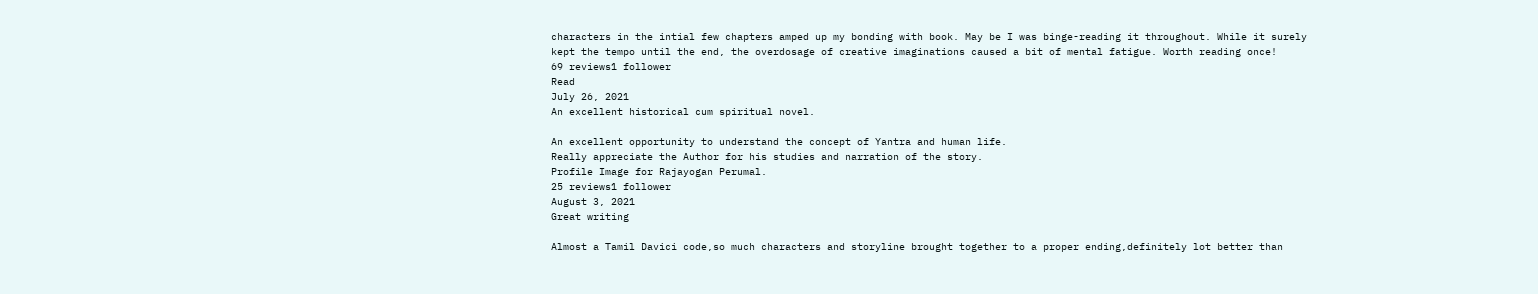characters in the intial few chapters amped up my bonding with book. May be I was binge-reading it throughout. While it surely kept the tempo until the end, the overdosage of creative imaginations caused a bit of mental fatigue. Worth reading once!
69 reviews1 follower
Read
July 26, 2021
An excellent historical cum spiritual novel.

An excellent opportunity to understand the concept of Yantra and human life.
Really appreciate the Author for his studies and narration of the story.
Profile Image for Rajayogan Perumal.
25 reviews1 follower
August 3, 2021
Great writing

Almost a Tamil Davici code,so much characters and storyline brought together to a proper ending,definitely lot better than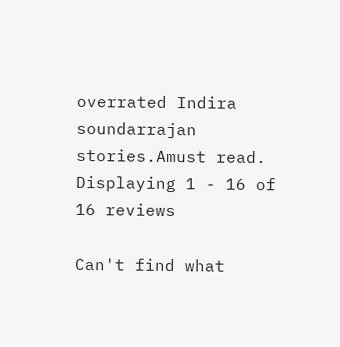overrated Indira soundarrajan stories.Amust read.
Displaying 1 - 16 of 16 reviews

Can't find what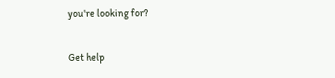you're looking for?

Get help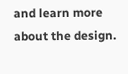and learn more about the design.